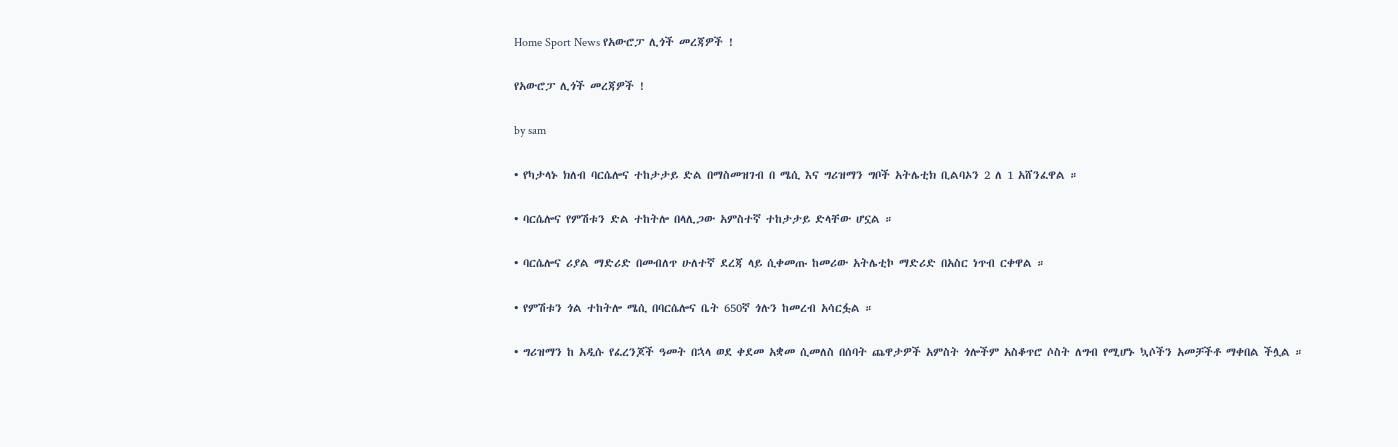Home Sport News የአውሮፓ ሊጎች መረጃዎች !

የአውሮፓ ሊጎች መረጃዎች !

by sam

• የካታላኑ ክለብ ባርሴሎና ተከታታይ ድል በማስመዝገብ በ ሜሲ እና ግሪዝማን ግቦች አትሌቲክ ቢልባኦን 2 ለ 1 አሸንፈዋል ።

• ባርሴሎና የምሽቱን ድል ተከትሎ በላሊጋው አምስተኛ ተከታታይ ድላቸው ሆኗል ።

• ባርሴሎና ሪያል ማድሪድ በመብለጥ ሁለተኛ ደረጃ ላይ ሲቀመጡ ከመሪው አትሌቲኮ ማድሪድ በአስር ነጥብ ርቀዋል ።

• የምሽቱን ጎል ተከትሎ ሜሲ በባርሴሎና ቤት 650ኛ ጎሉን ከመረብ አሳርፏል ።

• ግሪዝማን ከ አዲሱ የፈረንጆች ዓመት በኋላ ወደ ቀደመ አቋመ ሲመለስ በሰባት ጨዋታዎች አምስት ጎሎችም አስቆጥሮ ሶስት ለግብ የሚሆኑ ኳሶችን አመቻችቶ ማቀበል ችሏል ።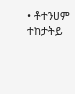• ቶተንሀም ተከታትይ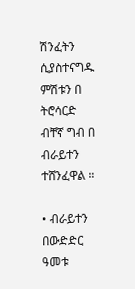ሽንፈትን ሲያስተናግዱ ምሽቱን በ ትሮሳርድ ብቸኛ ግብ በ ብራይተን ተሸንፈዋል ።

• ብራይተን በውድድር ዓመቱ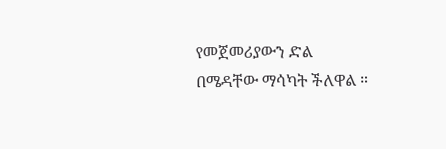የመጀመሪያውን ድል በሜዳቸው ማሳካት ችለዋል ።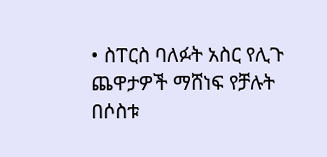• ስፐርስ ባለፉት አስር የሊጉ ጨዋታዎች ማሸነፍ የቻሉት በሶስቱ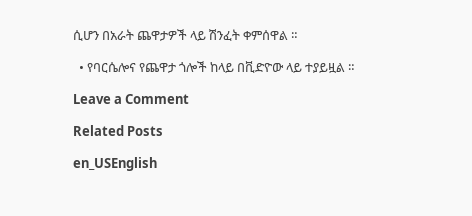ሲሆን በአራት ጨዋታዎች ላይ ሽንፈት ቀምሰዋል ።

  • የባርሴሎና የጨዋታ ጎሎች ከላይ በቪድዮው ላይ ተያይዟል ።

Leave a Comment

Related Posts

en_USEnglish